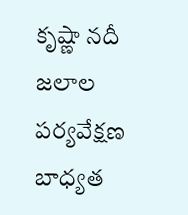కృష్ణా నదీ జలాల పర్యవేక్షణ బాధ్యత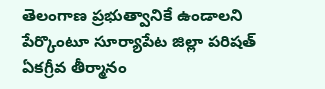తెలంగాణ ప్రభుత్వానికే ఉండాలని పేర్కొంటూ సూర్యాపేట జిల్లా పరిషత్ ఏకగ్రీవ తీర్మానం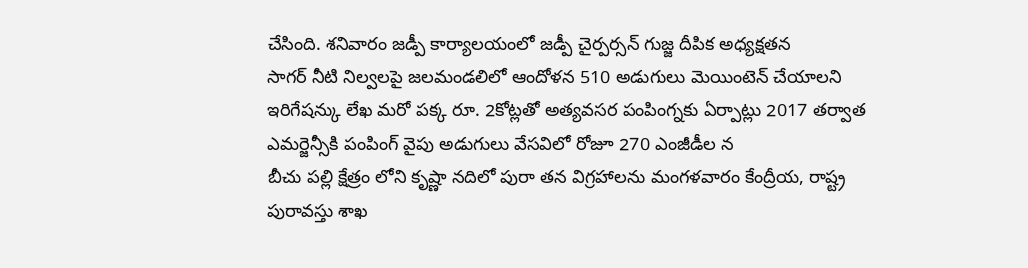చేసింది. శనివారం జడ్పీ కార్యాలయంలో జడ్పీ చైర్పర్సన్ గుజ్జ దీపిక అధ్యక్షతన
సాగర్ నీటి నిల్వలపై జలమండలిలో ఆందోళన 510 అడుగులు మెయింటెన్ చేయాలని ఇరిగేషన్కు లేఖ మరో పక్క రూ. 2కోట్లతో అత్యవసర పంపింగ్నకు ఏర్పాట్లు 2017 తర్వాత ఎమర్జెన్సీకి పంపింగ్ వైపు అడుగులు వేసవిలో రోజూ 270 ఎంజీడీల న
బీచు పల్లి క్షేత్రం లోని కృష్ణా నదిలో పురా తన విగ్రహాలను మంగళవారం కేంద్రీయ, రాష్ట్ర పురావస్తు శాఖ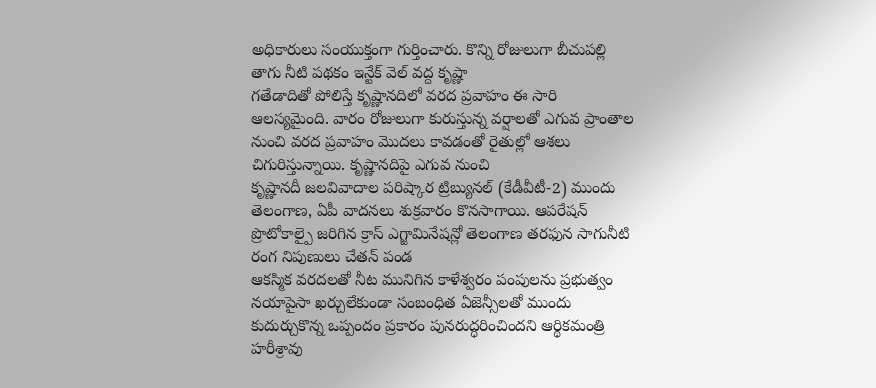అధికారులు సంయుక్తంగా గుర్తించారు. కొన్ని రోజులుగా బీచుపల్లి తాగు నీటి పథకం ఇన్టేక్ వెల్ వద్ద కృష్ణా
గతేడాదితో పోలిస్తే కృష్ణానదిలో వరద ప్రవాహం ఈ సారి ఆలస్యమైంది. వారం రోజులుగా కురుస్తున్న వర్షాలతో ఎగువ ప్రాంతాల నుంచి వరద ప్రవాహం మొదలు కావడంతో రైతుల్లో ఆశలు చిగురిస్తున్నాయి. కృష్ణానదిపై ఎగువ నుంచి
కృష్ణానదీ జలవివాదాల పరిష్కార ట్రిబ్యునల్ (కేడీవీటీ-2) ముందు తెలంగాణ, ఏపీ వాదనలు శుక్రవారం కొనసాగాయి. ఆపరేషన్ ప్రొటోకాల్పై జరిగిన క్రాస్ ఎగ్జామినేషన్లో తెలంగాణ తరఫున సాగునీటి రంగ నిపుణులు చేతన్ పండ
ఆకస్మిక వరదలతో నీట మునిగిన కాళేశ్వరం పంపులను ప్రభుత్వం నయాపైసా ఖర్చులేకుండా సంబంధిత ఏజెన్సీలతో ముందు కుదుర్చుకొన్న ఒప్పందం ప్రకారం పునరుద్ధరించిందని ఆర్థికమంత్రి హరీశ్రావు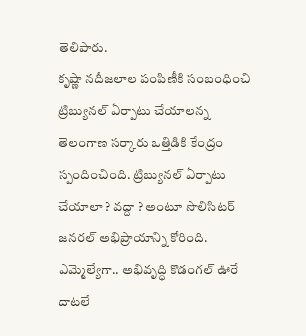తెలిపారు.
కృష్ణా నదీజలాల పంపిణీకి సంబంధించి ట్రిబ్యునల్ ఏర్పాటు చేయాలన్న తెలంగాణ సర్కారు ఒత్తిడికి కేంద్రం స్పందించింది. ట్రిబ్యునల్ ఏర్పాటు చేయాలా ? వద్దా ? అంటూ సొలిసిటర్ జనరల్ అభిప్రాయాన్ని కోరింది.
ఎమ్మెల్యేగా.. అభివృద్ధి కొడంగల్ ఊరే దాటలే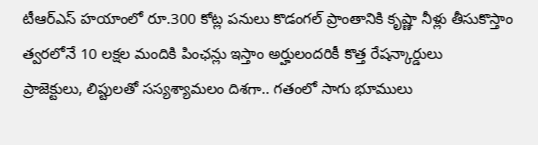టీఆర్ఎస్ హయాంలో రూ.300 కోట్ల పనులు కొడంగల్ ప్రాంతానికి కృష్ణా నీళ్లు తీసుకొస్తాం త్వరలోనే 10 లక్షల మందికి పింఛన్లు ఇస్తాం అర్హులందరికీ కొత్త రేషన్కార్డులు
ప్రాజెక్టులు, లిప్టులతో సస్యశ్యామలం దిశగా.. గతంలో సాగు భూములు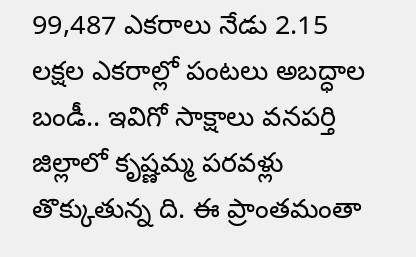99,487 ఎకరాలు నేడు 2.15 లక్షల ఎకరాల్లో పంటలు అబద్ధాల బండీ.. ఇవిగో సాక్షాలు వనపర్తి జిల్లాలో కృష్ణమ్మ పరవళ్లు తొక్కుతున్న ది. ఈ ప్రాంతమంతా